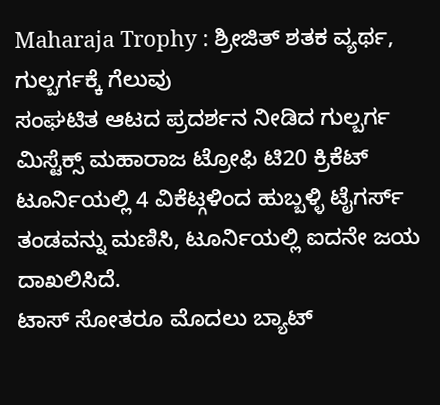Maharaja Trophy : ಶ್ರೀಜಿತ್ ಶತಕ ವ್ಯರ್ಥ, ಗುಲ್ಬರ್ಗಕ್ಕೆ ಗೆಲುವು
ಸಂಘಟಿತ ಆಟದ ಪ್ರದರ್ಶನ ನೀಡಿದ ಗುಲ್ಬರ್ಗ ಮಿಸ್ಟೆಕ್ಸ್ ಮಹಾರಾಜ ಟ್ರೋಫಿ ಟಿ20 ಕ್ರಿಕೆಟ್ ಟೂರ್ನಿಯಲ್ಲಿ 4 ವಿಕೆಟ್ಗಳಿಂದ ಹುಬ್ಬಳ್ಳಿ ಟೈಗರ್ಸ್ ತಂಡವನ್ನು ಮಣಿಸಿ, ಟೂರ್ನಿಯಲ್ಲಿ ಐದನೇ ಜಯ ದಾಖಲಿಸಿದೆ.
ಟಾಸ್ ಸೋತರೂ ಮೊದಲು ಬ್ಯಾಟ್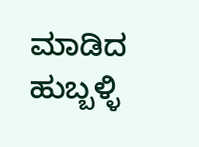ಮಾಡಿದ ಹುಬ್ಬಳ್ಳಿ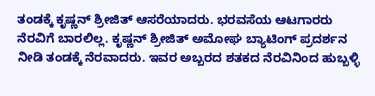ತಂಡಕ್ಕೆ ಕೃಷ್ಣನ್ ಶ್ರೀಜಿತ್ ಆಸರೆಯಾದರು. ಭರವಸೆಯ ಆಟಗಾರರು ನೆರವಿಗೆ ಬಾರಲಿಲ್ಲ. ಕೃಷ್ಣನ್ ಶ್ರೀಜಿತ್ ಅಮೋಘ ಬ್ಯಾಟಿಂಗ್ ಪ್ರದರ್ಶನ ನೀಡಿ ತಂಡಕ್ಕೆ ನೆರವಾದರು. ಇವರ ಅಬ್ಬರದ ಶತಕದ ನೆರವಿನಿಂದ ಹುಬ್ಬಳ್ಳಿ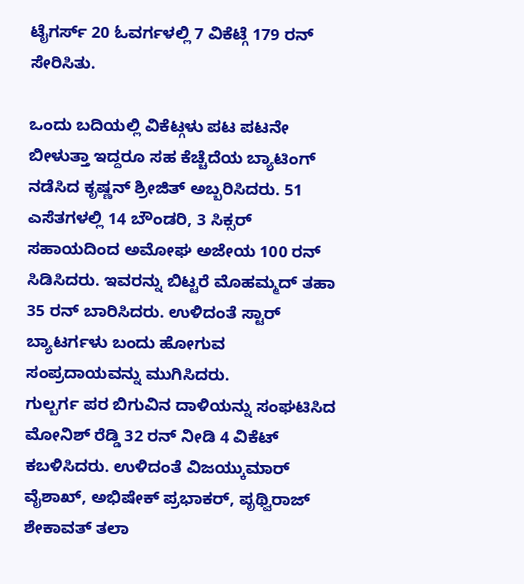ಟೈಗರ್ಸ್ 20 ಓವರ್ಗಳಲ್ಲಿ 7 ವಿಕೆಟ್ಗೆ 179 ರನ್ ಸೇರಿಸಿತು.

ಒಂದು ಬದಿಯಲ್ಲಿ ವಿಕೆಟ್ಗಳು ಪಟ ಪಟನೇ ಬೀಳುತ್ತಾ ಇದ್ದರೂ ಸಹ ಕೆಚ್ಚೆದೆಯ ಬ್ಯಾಟಿಂಗ್ ನಡೆಸಿದ ಕೃಷ್ಣನ್ ಶ್ರೀಜಿತ್ ಅಬ್ಬರಿಸಿದರು. 51 ಎಸೆತಗಳಲ್ಲಿ 14 ಬೌಂಡರಿ, 3 ಸಿಕ್ಸರ್ ಸಹಾಯದಿಂದ ಅಮೋಘ ಅಜೇಯ 100 ರನ್ ಸಿಡಿಸಿದರು. ಇವರನ್ನು ಬಿಟ್ಟರೆ ಮೊಹಮ್ಮದ್ ತಹಾ 35 ರನ್ ಬಾರಿಸಿದರು. ಉಳಿದಂತೆ ಸ್ಟಾರ್ ಬ್ಯಾಟರ್ಗಳು ಬಂದು ಹೋಗುವ ಸಂಪ್ರದಾಯವನ್ನು ಮುಗಿಸಿದರು.
ಗುಲ್ಬರ್ಗ ಪರ ಬಿಗುವಿನ ದಾಳಿಯನ್ನು ಸಂಘಟಿಸಿದ ಮೋನಿಶ್ ರೆಡ್ಡಿ 32 ರನ್ ನೀಡಿ 4 ವಿಕೆಟ್ ಕಬಳಿಸಿದರು. ಉಳಿದಂತೆ ವಿಜಯ್ಕುಮಾರ್ ವೈಶಾಖ್, ಅಭಿಷೇಕ್ ಪ್ರಭಾಕರ್, ಪೃಥ್ವಿರಾಜ್ ಶೇಕಾವತ್ ತಲಾ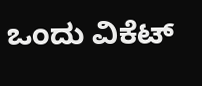ಒಂದು ವಿಕೆಟ್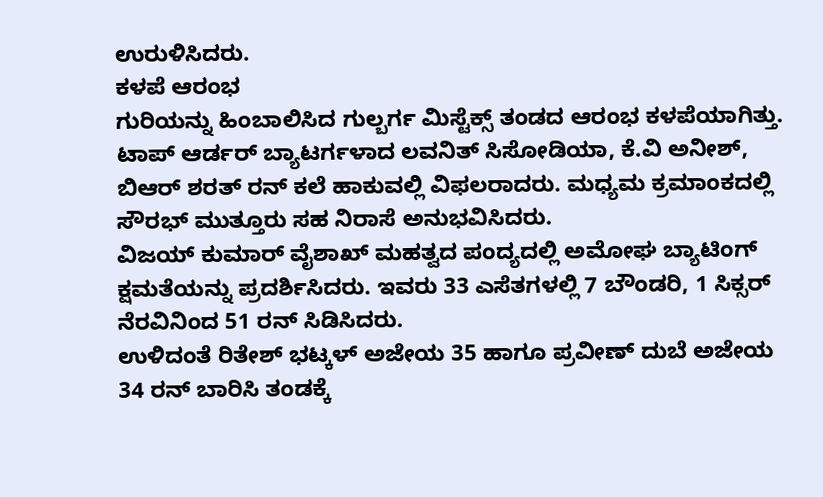ಉರುಳಿಸಿದರು.
ಕಳಪೆ ಆರಂಭ
ಗುರಿಯನ್ನು ಹಿಂಬಾಲಿಸಿದ ಗುಲ್ಬರ್ಗ ಮಿಸ್ಟೆಕ್ಸ್ ತಂಡದ ಆರಂಭ ಕಳಪೆಯಾಗಿತ್ತು. ಟಾಪ್ ಆರ್ಡರ್ ಬ್ಯಾಟರ್ಗಳಾದ ಲವನಿತ್ ಸಿಸೋಡಿಯಾ, ಕೆ.ವಿ ಅನೀಶ್, ಬಿಆರ್ ಶರತ್ ರನ್ ಕಲೆ ಹಾಕುವಲ್ಲಿ ವಿಫಲರಾದರು. ಮಧ್ಯಮ ಕ್ರಮಾಂಕದಲ್ಲಿ ಸೌರಭ್ ಮುತ್ತೂರು ಸಹ ನಿರಾಸೆ ಅನುಭವಿಸಿದರು.
ವಿಜಯ್ ಕುಮಾರ್ ವೈಶಾಖ್ ಮಹತ್ವದ ಪಂದ್ಯದಲ್ಲಿ ಅಮೋಘ ಬ್ಯಾಟಿಂಗ್ ಕ್ಷಮತೆಯನ್ನು ಪ್ರದರ್ಶಿಸಿದರು. ಇವರು 33 ಎಸೆತಗಳಲ್ಲಿ 7 ಬೌಂಡರಿ, 1 ಸಿಕ್ಸರ್ ನೆರವಿನಿಂದ 51 ರನ್ ಸಿಡಿಸಿದರು.
ಉಳಿದಂತೆ ರಿತೇಶ್ ಭಟ್ಕಳ್ ಅಜೇಯ 35 ಹಾಗೂ ಪ್ರವೀಣ್ ದುಬೆ ಅಜೇಯ 34 ರನ್ ಬಾರಿಸಿ ತಂಡಕ್ಕೆ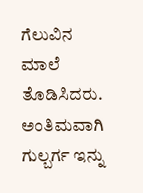ಗೆಲುವಿನ ಮಾಲೆ ತೊಡಿಸಿದರು. ಅಂತಿಮವಾಗಿ ಗುಲ್ಬರ್ಗ ಇನ್ನು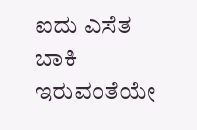ಐದು ಎಸೆತ ಬಾಕಿ ಇರುವಂತೆಯೇ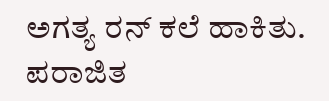ಅಗತ್ಯ ರನ್ ಕಲೆ ಹಾಕಿತು.
ಪರಾಜಿತ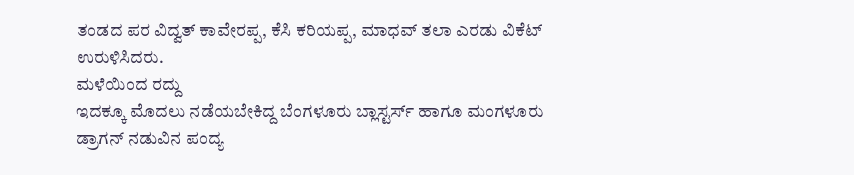ತಂಡದ ಪರ ವಿದ್ವತ್ ಕಾವೇರಪ್ಪ, ಕೆಸಿ ಕರಿಯಪ್ಪ, ಮಾಧವ್ ತಲಾ ಎರಡು ವಿಕೆಟ್ ಉರುಳಿಸಿದರು.
ಮಳೆಯಿಂದ ರದ್ದು
ಇದಕ್ಕೂ ಮೊದಲು ನಡೆಯಬೇಕಿದ್ದ ಬೆಂಗಳೂರು ಬ್ಲಾಸ್ಟರ್ಸ್ ಹಾಗೂ ಮಂಗಳೂರು ಡ್ರಾಗನ್ ನಡುವಿನ ಪಂದ್ಯ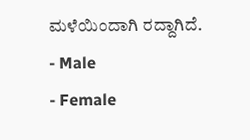ಮಳೆಯಿಂದಾಗಿ ರದ್ದಾಗಿದೆ.
- Male
- Female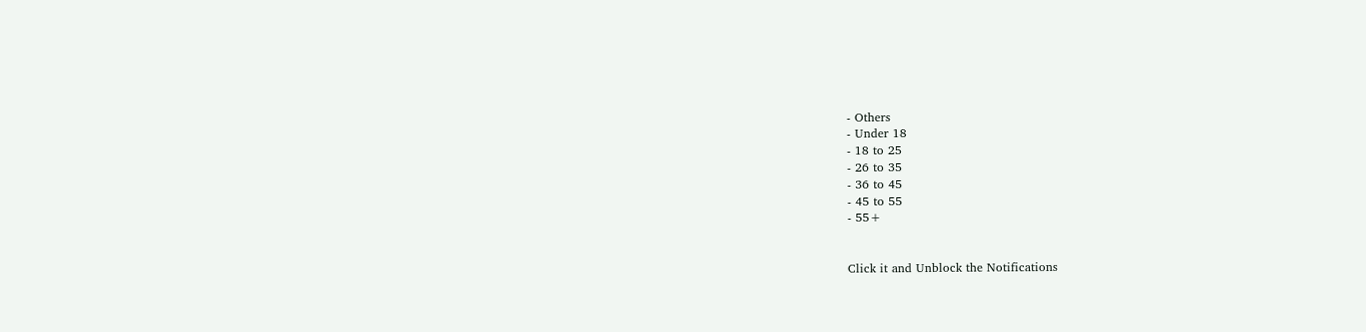- Others
- Under 18
- 18 to 25
- 26 to 35
- 36 to 45
- 45 to 55
- 55+


Click it and Unblock the Notifications